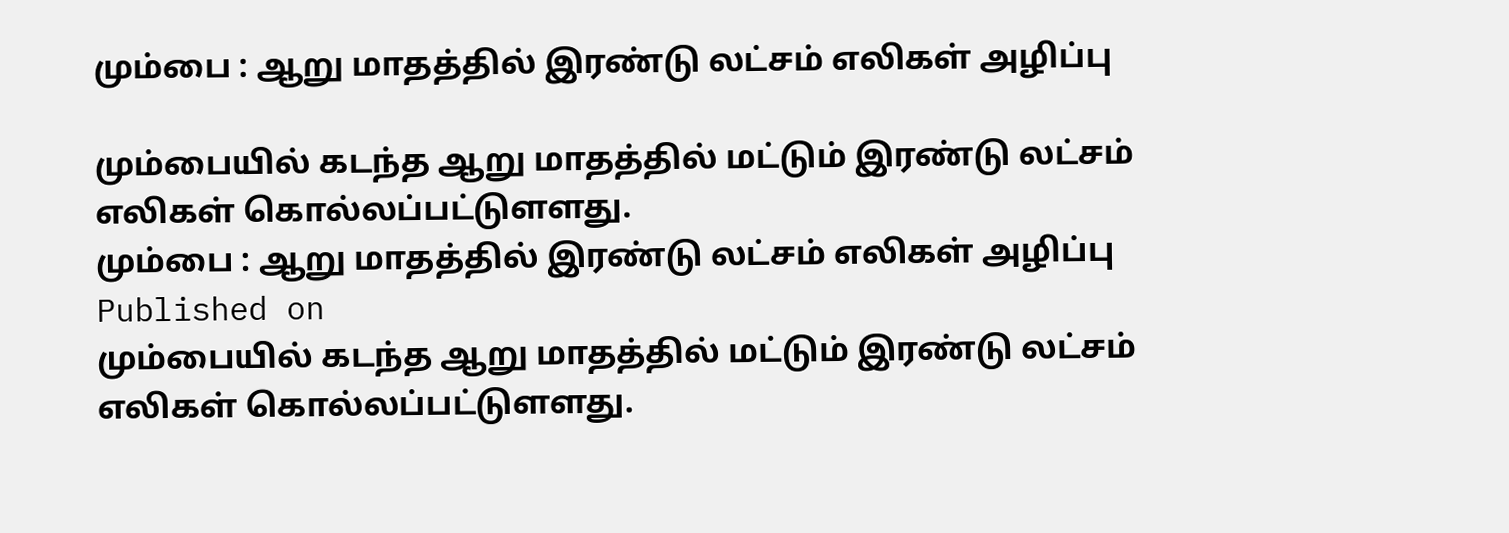மும்பை : ஆறு மாதத்தில் இரண்டு லட்சம் எலிகள் அழிப்பு

மும்பையில் கடந்த ஆறு மாதத்தில் மட்டும் இரண்டு லட்சம் எலிகள் கொல்லப்பட்டுளளது.
மும்பை : ஆறு மாதத்தில் இரண்டு லட்சம் எலிகள் அழிப்பு
Published on
மும்பையில் கடந்த ஆறு மாதத்தில் மட்டும் இரண்டு லட்சம் எலிகள் கொல்லப்பட்டுளளது.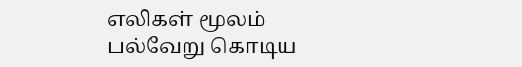எலிகள் மூலம் பல்வேறு கொடிய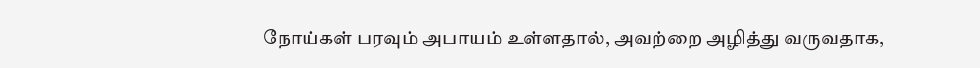நோய்கள் பரவும் அபாயம் உள்ளதால், அவற்றை அழித்து வருவதாக,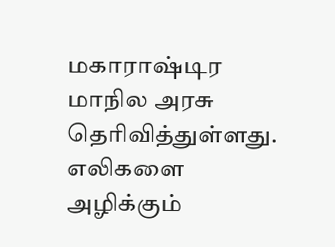மகாராஷ்டிர மாநில அரசு தெரிவித்துள்ளது. எலிகளை அழிக்கும்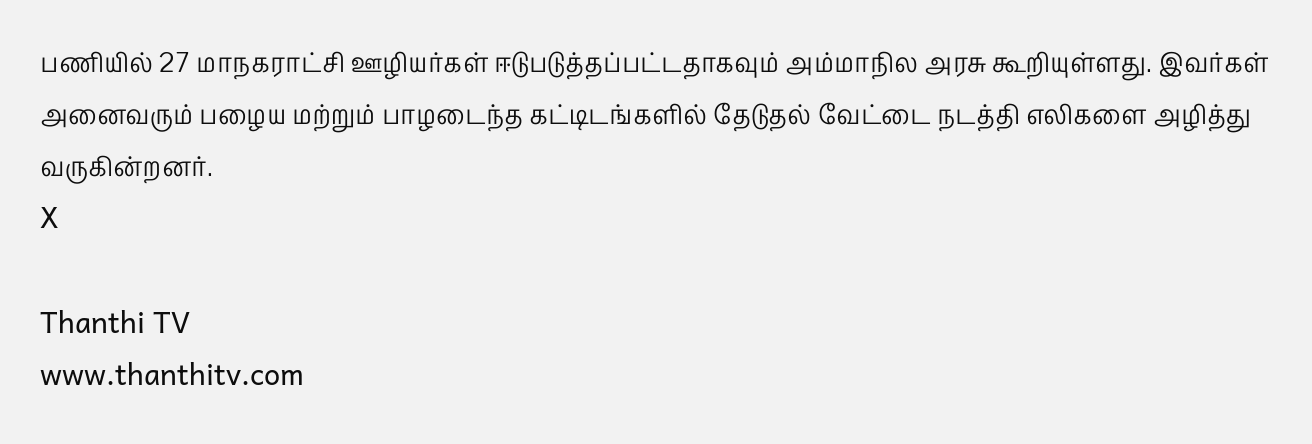பணியில் 27 மாநகராட்சி ஊழியர்கள் ஈடுபடுத்தப்பட்டதாகவும் அம்மாநில அரசு கூறியுள்ளது. இவர்கள் அனைவரும் பழைய மற்றும் பாழடைந்த கட்டிடங்களில் தேடுதல் வேட்டை நடத்தி எலிகளை அழித்து வருகின்றனர்.
X

Thanthi TV
www.thanthitv.com